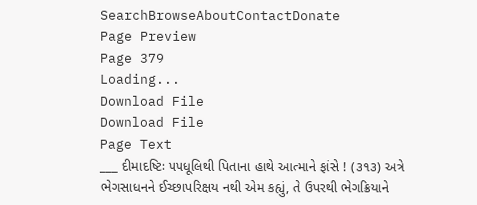SearchBrowseAboutContactDonate
Page Preview
Page 379
Loading...
Download File
Download File
Page Text
___ દીમાદષ્ટિઃ ૫૫ધૂલિથી પિતાના હાથે આત્માને ફાંસે ! (૩૧૩) અત્રે ભેગસાધનને ઈચ્છાપરિક્ષય નથી એમ કહ્યું, તે ઉપરથી ભેગક્રિયાને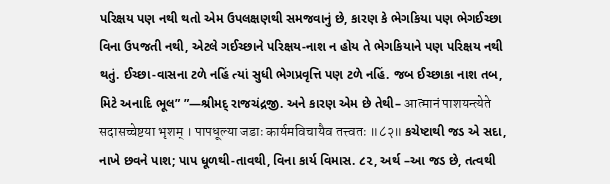પરિક્ષય પણ નથી થતો એમ ઉપલક્ષણથી સમજવાનું છે, કારણ કે ભેગકિયા પણ ભેગઈચ્છા વિના ઉપજતી નથી, એટલે ગઈચ્છાને પરિક્ષય-નાશ ન હોય તે ભેગકિયાને પણ પરિક્ષય નથી થતું. ઈચ્છા-વાસના ટળે નહિં ત્યાં સુધી ભેગપ્રવૃત્તિ પણ ટળે નહિં. જબ ઈચ્છાકા નાશ તબ, મિટે અનાદિ ભૂલ” ”—શ્રીમદ્ રાજચંદ્રજી. અને કારણ એમ છે તેથી– आत्मानं पाशयन्त्येते सदासच्चेष्टया भृशम् । पापधूल्या जडाः कार्यमविचायैव तत्त्वतः ॥८२॥ કચેષ્ટાથી જડ એ સદા, નાખે છવને પાશ; પાપ ધૂળથી-તાવથી, વિના કાર્ય વિમાસ. ૮૨, અર્થ –આ જડ છે, તત્વથી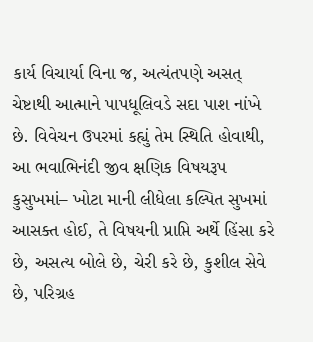કાર્ય વિચાર્યા વિના જ, અત્યંતપણે અસત્ ચેષ્ટાથી આત્માને પાપધૂલિવડે સદા પાશ નાંખે છે. વિવેચન ઉપરમાં કહ્યું તેમ સ્થિતિ હોવાથી, આ ભવાભિનંદી જીવ ક્ષણિક વિષયરૂપ કુસુખમાં– ખોટા માની લીધેલા કલ્પિત સુખમાં આસક્ત હોઈ, તે વિષયની પ્રાપ્તિ અર્થે હિંસા કરે છે, અસત્ય બોલે છે, ચેરી કરે છે, કુશીલ સેવે છે, પરિગ્રહ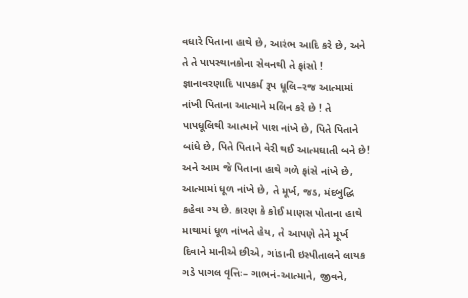વધારે પિતાના હાથે છે, આરંભ આદિ કરે છે, અને તે તે પાપસ્થાનકોના સેવનથી તે ફાંસો ! જ્ઞાનાવરણાદિ પાપકર્મ રૂપ ધૂલિ–રજ આત્મામાં નાંખી પિતાના આત્માને મલિન કરે છે ! તે પાપધૂલિથી આત્માને પાશ નાંખે છે, પિતે પિતાને બાંધે છે, પિતે પિતાને વેરી થઈ આત્મઘાતી બને છે! અને આમ જે પિતાના હાથે ગળે ફાંસે નાંખે છે, આત્મામાં ધૂળ નાંખે છે, તે મૂર્ખ, જડ, મંદબુદ્ધિ કહેવા ગ્ય છે. કારણ કે કોઈ માણસ પોતાના હાથે માથામાં ધૂળ નાંખતે હેય, તે આપણે તેને મૂર્ખ દિવાને માનીએ છીએ, ગાંડાની ઇસ્પીતાલને લાયક ગડે પાગલ વૃત્તિઃ– ગાભનં-આત્માને, જીવને,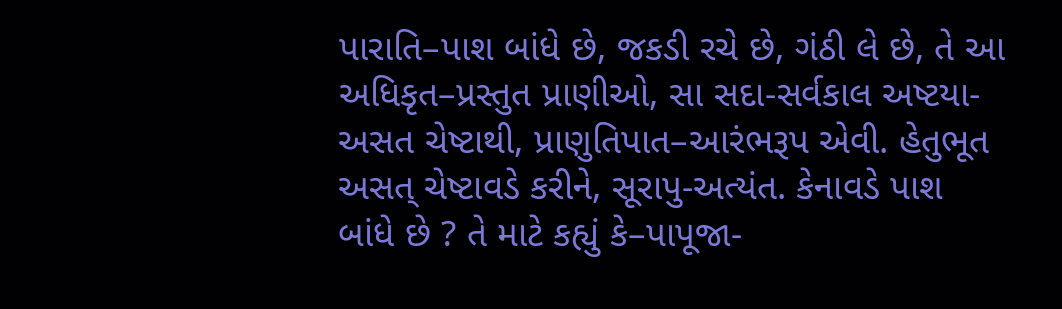પારાતિ–પાશ બાંધે છે, જકડી રચે છે, ગંઠી લે છે, તે આ અધિકૃત–પ્રસ્તુત પ્રાણીઓ, સા સદા-સર્વકાલ અષ્ટયા-અસત ચેષ્ટાથી, પ્રાણુતિપાત–આરંભરૂપ એવી. હેતુભૂત અસત્ ચેષ્ટાવડે કરીને, સૂરાપુ-અત્યંત. કેનાવડે પાશ બાંધે છે ? તે માટે કહ્યું કે–પાપૂજા-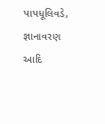પાપધૂલિવડે, જ્ઞાનાવરણ આદિ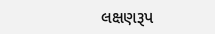લક્ષણરૂપ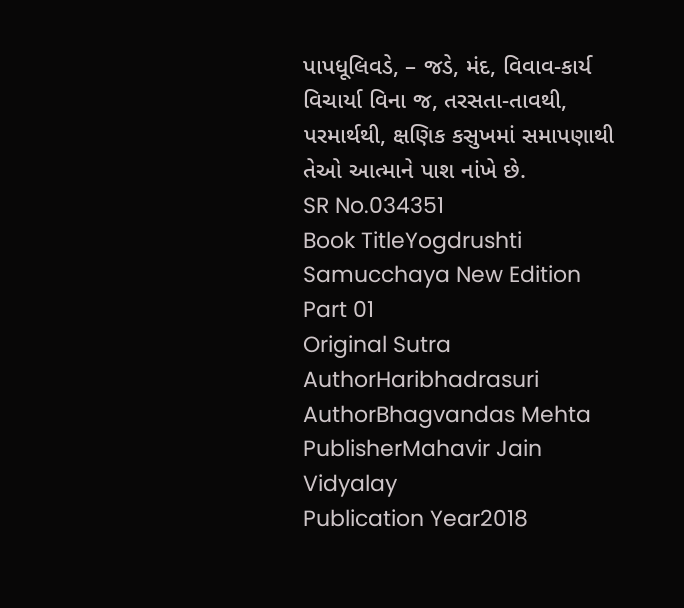પાપધૂલિવડે, – જડે, મંદ, વિવાવ-કાર્ય વિચાર્યા વિના જ, તરસતા-તાવથી, પરમાર્થથી, ક્ષણિક કસુખમાં સમાપણાથી તેઓ આત્માને પાશ નાંખે છે.
SR No.034351
Book TitleYogdrushti Samucchaya New Edition Part 01
Original Sutra AuthorHaribhadrasuri
AuthorBhagvandas Mehta
PublisherMahavir Jain Vidyalay
Publication Year2018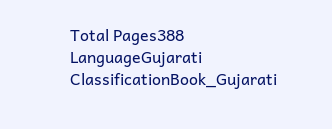Total Pages388
LanguageGujarati
ClassificationBook_Gujarati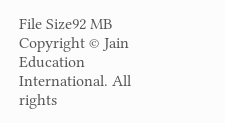File Size92 MB
Copyright © Jain Education International. All rights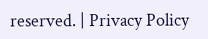reserved. | Privacy Policy